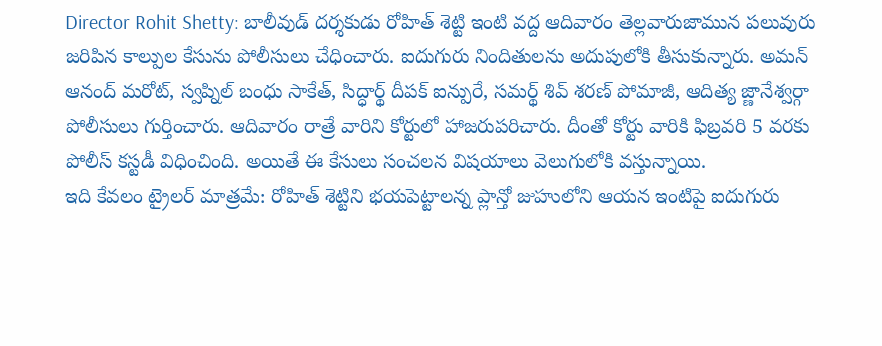Director Rohit Shetty: బాలీవుడ్ దర్శకుడు రోహిత్ శెట్టి ఇంటి వద్ద ఆదివారం తెల్లవారుజామున పలువురు జరిపిన కాల్పుల కేసును పోలీసులు చేధించారు. ఐదుగురు నిందితులను అదుపులోకి తీసుకున్నారు. అమన్ ఆనంద్ మరోట్, స్వప్నిల్ బంధు సాకేత్, సిద్ధార్థ్ దీపక్ ఐన్పురే, సమర్థ్ శివ్ శరణ్ పోమాజీ, ఆదిత్య జ్ణానేశ్వర్గా పోలీసులు గుర్తించారు. ఆదివారం రాత్రే వారిని కోర్టులో హాజరుపరిచారు. దీంతో కోర్టు వారికి ఫిబ్రవరి 5 వరకు పోలీస్ కస్టడీ విధించింది. అయితే ఈ కేసులు సంచలన విషయాలు వెలుగులోకి వస్తున్నాయి.
ఇది కేవలం ట్రైలర్ మాత్రమే: రోహిత్ శెట్టిని భయపెట్టాలన్న ప్లాన్తో జుహులోని ఆయన ఇంటిపై ఐదుగురు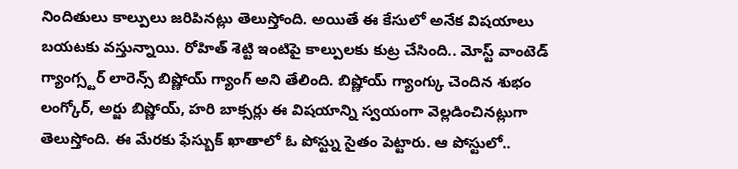నిందితులు కాల్పులు జరిపినట్లు తెలుస్తోంది. అయితే ఈ కేసులో అనేక విషయాలు బయటకు వస్తున్నాయి. రోహిత్ శెట్టి ఇంటిపై కాల్పులకు కుట్ర చేసింది.. మోస్ట్ వాంటెడ్ గ్యాంగ్స్టర్ లారెన్స్ బిష్ణోయ్ గ్యాంగ్ అని తేలింది. బిష్ణోయ్ గ్యాంగ్కు చెందిన శుభం లంగ్కోర్, అర్జు బిష్ణోయ్, హరి బాక్సర్లు ఈ విషయాన్ని స్వయంగా వెల్లడించినట్లుగా తెలుస్తోంది. ఈ మేరకు ఫేస్బుక్ ఖాతాలో ఓ పోస్ట్ను సైతం పెట్టారు. ఆ పోస్టులో..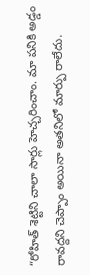“రోహిత్ శెట్టిని చాలా సార్లు హెచ్చరించాం. మా పనికి అడ్డం రావద్దని చెప్పాం అయినా అతనిలో మార్పు రాలేదు.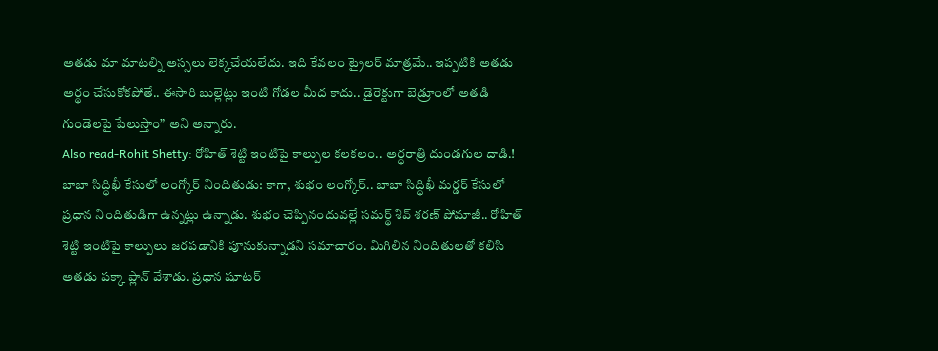అతడు మా మాటల్ని అస్సలు లెక్కచేయలేదు. ఇది కేవలం ట్రైలర్ మాత్రమే.. ఇప్పటికి అతడు అర్థం చేసుకోకపోతే.. ఈసారి బుల్లెట్లు ఇంటి గోడల మీద కాదు.. డైరెక్టుగా బెడ్రూంలో అతడి గుండెలపై పేలుస్తాం” అని అన్నారు.
Also read-Rohit Shetty: రోహిత్ శెట్టి ఇంటిపై కాల్పుల కలకలం.. అర్ధరాత్రి దుండగుల దాడి.!
బాబా సిద్ధిఖీ కేసులో లంగ్కోర్ నిందితుడు: కాగా, శుభం లంగ్కోర్.. బాబా సిద్ధిఖీ మర్డర్ కేసులో ప్రధాన నిందితుడిగా ఉన్నట్లు ఉన్నాడు. శుభం చెప్పినందువల్లే సమర్థ్ శివ్ శరణ్ పోమాజీ.. రోహిత్ శెట్టి ఇంటిపై కాల్పులు జరపడానికి పూనుకున్నాడని సమాచారం. మిగిలిన నిందితులతో కలిసి అతడు పక్కా ప్లాన్ వేశాడు. ప్రధాన షూటర్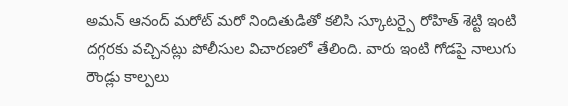అమన్ ఆనంద్ మరోట్ మరో నిందితుడితో కలిసి స్కూటర్పై రోహిత్ శెట్టి ఇంటి దగ్గరకు వచ్చినట్లు పోలీసుల విచారణలో తేలింది. వారు ఇంటి గోడపై నాలుగు రౌండ్లు కాల్పలు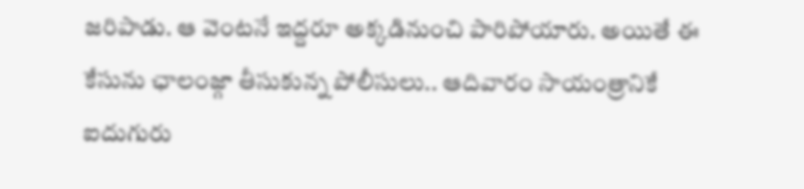జరిపాడు. ఆ వెంటనే ఇద్దరూ అక్కడినుంచి పారిపోయారు. అయితే ఈ కేసును ఛాలంజ్గా తీసుకున్న పోలీసులు.. ఆదివారం సాయంత్రానికే ఐదుగురు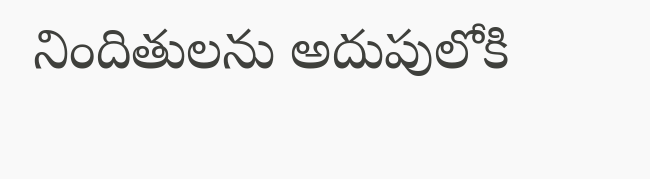నిందితులను అదుపులోకి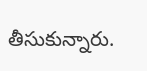తీసుకున్నారు.